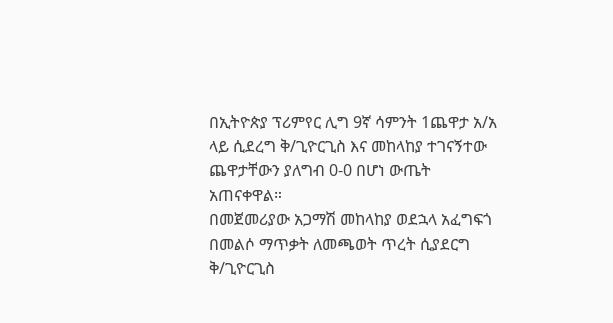በኢትዮጵያ ፕሪምየር ሊግ 9ኛ ሳምንት 1ጨዋታ አ/አ ላይ ሲደረግ ቅ/ጊዮርጊስ እና መከላከያ ተገናኝተው ጨዋታቸውን ያለግብ 0-0 በሆነ ውጤት አጠናቀዋል።
በመጀመሪያው አጋማሽ መከላከያ ወደኋላ አፈግፍጎ በመልሶ ማጥቃት ለመጫወት ጥረት ሲያደርግ ቅ/ጊዮርጊስ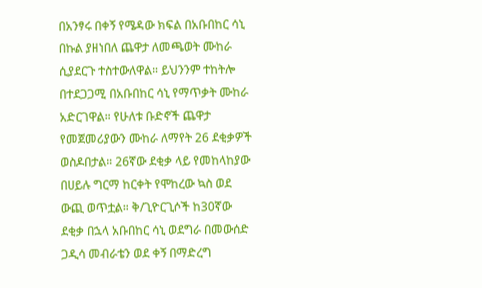በአንፃሩ በቀኝ የሜዳው ክፍል በአቡበከር ሳኒ በኩል ያዘነበለ ጨዋታ ለመጫወት ሙከራ ሲያደርጉ ተስተውለዋል። ይህንንም ተከትሎ በተደጋጋሚ በአቡበከር ሳኒ የማጥቃት ሙከራ አድርገዋል። የሁለቱ ቡድኖች ጨዋታ የመጀመሪያውን ሙከራ ለማየት 26 ደቂቃዎች ወስዶበታል። 26ኛው ደቂቃ ላይ የመከላከያው በሀይሉ ግርማ ከርቀት የሞከረው ኳስ ወደ ውጪ ወጥቷል። ቅ/ጊዮርጊሶች ከ30ኛው ደቂቃ በኋላ አቡበከር ሳኒ ወደግራ በመውሰድ ጋዲሳ መብራቴን ወደ ቀኝ በማድረግ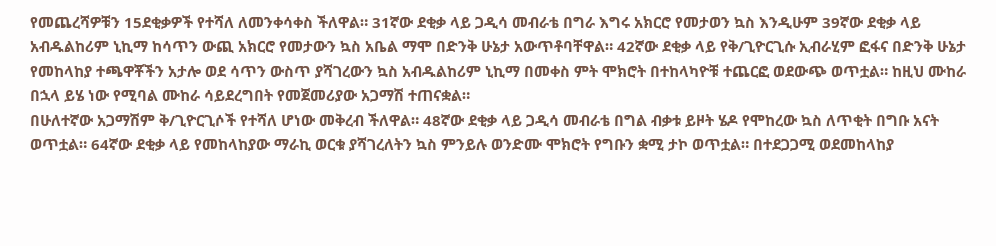የመጨረሻዎቹን 15ደቂቃዎች የተሻለ ለመንቀሳቀስ ችለዋል። 31ኛው ደቂቃ ላይ ጋዲሳ መብራቴ በግራ እግሩ አክርሮ የመታወን ኳስ እንዲሁም 39ኛው ደቂቃ ላይ አብዱልከሪም ኒኪማ ከሳጥን ውጪ አክርሮ የመታውን ኳስ አቤል ማሞ በድንቅ ሁኔታ አውጥቶባቸዋል። 42ኛው ደቂቃ ላይ የቅ/ጊዮርጊሱ ኢብራሂም ፎፋና በድንቅ ሁኔታ የመከላከያ ተጫዋቾችን አታሎ ወደ ሳጥን ውስጥ ያሻገረውን ኳስ አብዱልከሪም ኒኪማ በመቀስ ምት ሞክሮት በተከላካዮቹ ተጨርፎ ወደውጭ ወጥቷል። ከዚህ ሙከራ በኋላ ይሄ ነው የሚባል ሙከራ ሳይደረግበት የመጀመሪያው አጋማሽ ተጠናቋል።
በሁለተኛው አጋማሽም ቅ/ጊዮርጊሶች የተሻለ ሆነው መቅረብ ችለዋል። 48ኛው ደቂቃ ላይ ጋዲሳ መብራቴ በግል ብቃቱ ይዞት ሄዶ የሞከረው ኳስ ለጥቂት በግቡ አናት ወጥቷል። 64ኛው ደቂቃ ላይ የመከላከያው ማራኪ ወርቁ ያሻገረለትን ኳስ ምንይሉ ወንድሙ ሞክሮት የግቡን ቋሚ ታኮ ወጥቷል። በተደጋጋሚ ወደመከላከያ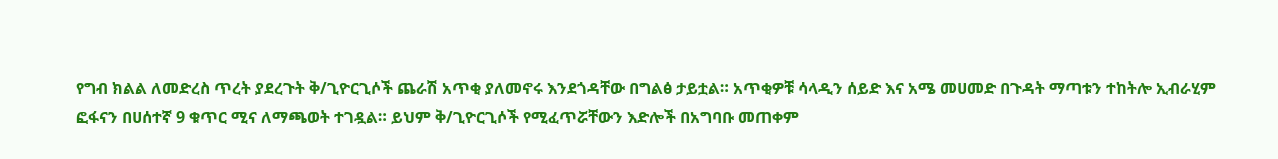የግብ ክልል ለመድረስ ጥረት ያደረጉት ቅ/ጊዮርጊሶች ጨራሽ አጥቂ ያለመኖሩ እንደጎዳቸው በግልፅ ታይቷል። አጥቂዎቹ ሳላዲን ሰይድ እና አሜ መሀመድ በጉዳት ማጣቱን ተከትሎ ኢብራሂም ፎፋናን በሀሰተኛ 9 ቁጥር ሚና ለማጫወት ተገዷል። ይህም ቅ/ጊዮርጊሶች የሚፈጥሯቸውን እድሎች በአግባቡ መጠቀም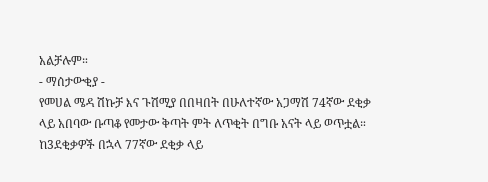አልቻሉም።
- ማሰታውቂያ -
የመሀል ሜዳ ሽኩቻ እና ጉሽሚያ በበዛበት በሁለተኛው አጋማሽ 74ኛው ደቂቃ ላይ አበባው ቡጣቆ የመታው ቅጣት ምት ለጥቂት በግቡ አናት ላይ ወጥቷል። ከ3ደቂቃዎች በኋላ 77ኛው ደቂቃ ላይ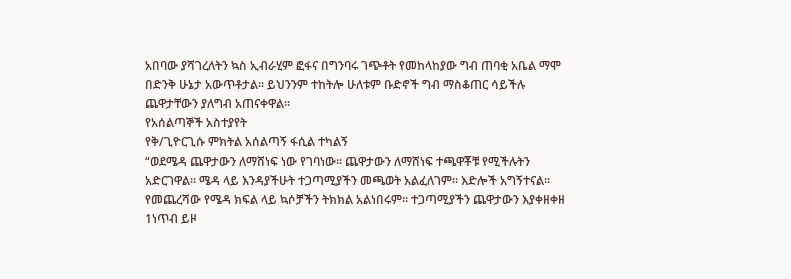አበባው ያሻገረለትን ኳስ ኢብራሂም ፎፋና በግንባሩ ገጭቶት የመከላከያው ግብ ጠባቂ አቤል ማሞ በድንቅ ሁኔታ አውጥቶታል። ይህንንም ተከትሎ ሁለቱም ቡድኖች ግብ ማስቆጠር ሳይችሉ ጨዋታቸውን ያለግብ አጠናቀዋል።
የአሰልጣኞች አስተያየት
የቅ/ጊዮርጊሱ ምክትል አሰልጣኝ ፋሲል ተካልኝ
“ወደሜዳ ጨዋታውን ለማሸነፍ ነው የገባነው። ጨዋታውን ለማሸነፍ ተጫዋቾቹ የሚችሉትን አድርገዋል። ሜዳ ላይ እንዳያችሁት ተጋጣሚያችን መጫወት አልፈለገም። እድሎች አግኝተናል። የመጨረሻው የሜዳ ክፍል ላይ ኳሶቻችን ትክክል አልነበሩም። ተጋጣሚያችን ጨዋታውን እያቀዘቀዘ 1ነጥብ ይዞ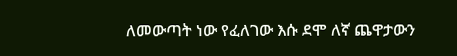ለመውጣት ነው የፈለገው እሱ ደሞ ለኛ ጨዋታውን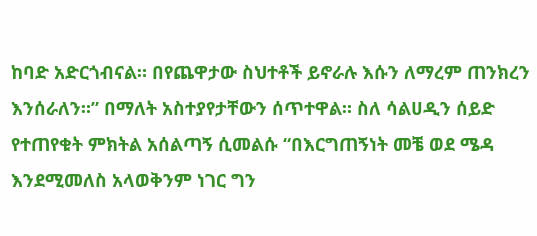ከባድ አድርጎብናል። በየጨዋታው ስህተቶች ይኖራሉ እሱን ለማረም ጠንክረን እንሰራለን።” በማለት አስተያየታቸውን ሰጥተዋል። ስለ ሳልሀዲን ሰይድ የተጠየቁት ምክትል አሰልጣኝ ሲመልሱ “በእርግጠኝነት መቼ ወደ ሜዳ እንደሚመለስ አላወቅንም ነገር ግን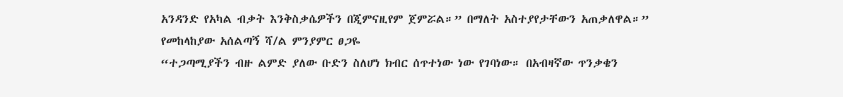አንዳንድ የአካል ብቃት እንቅስቃሴዎችን በጂምናዚየም ጀምሯል።” በማለት አስተያየታቸውን አጠቃለዋል።”
የመከላከያው አሰልጣኝ ሻ/ል ምንያምር ፀጋዬ
“ተጋጣሚያችን ብዙ ልምድ ያለው ቡድን ስለሆነ ክብር ሰጥተነው ነው የገባነው። በአብዛኛው ጥንቃቄን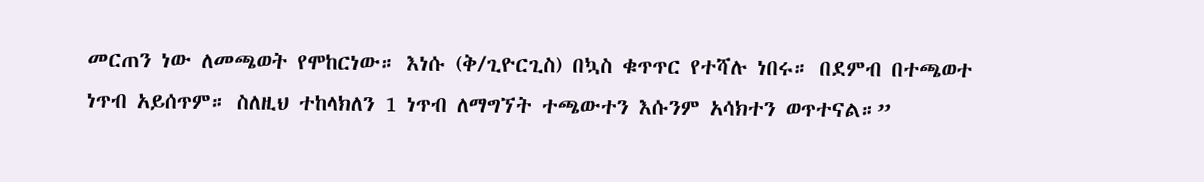መርጠን ነው ለመጫወት የሞከርነው። እነሱ (ቅ/ጊዮርጊስ) በኳስ ቁጥጥር የተሻሉ ነበሩ። በደምብ በተጫወተ ነጥብ አይሰጥም። ስለዚህ ተከላክለን 1 ነጥብ ለማግኘት ተጫውተን እሱንም አሳክተን ወጥተናል።”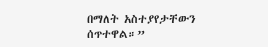በማለት አስተያየታቸውን ሰጥተዋል።”